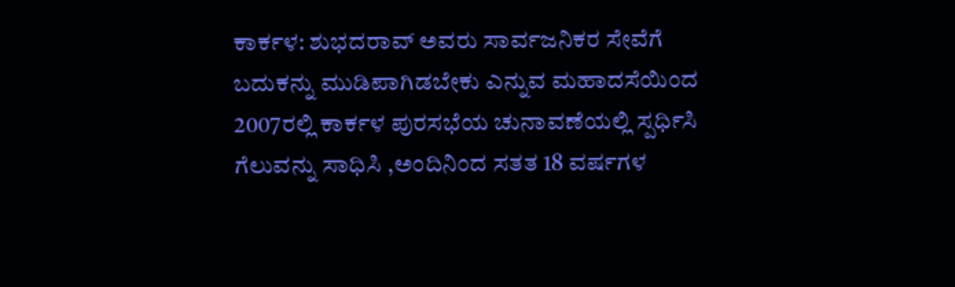ಕಾರ್ಕಳ: ಶುಭದರಾವ್ ಅವರು ಸಾರ್ವಜನಿಕರ ಸೇವೆಗೆ ಬದುಕನ್ನು ಮುಡಿಪಾಗಿಡಬೇಕು ಎನ್ನುವ ಮಹಾದಸೆಯಿಂದ 2007ರಲ್ಲಿ ಕಾರ್ಕಳ ಪುರಸಭೆಯ ಚುನಾವಣೆಯಲ್ಲಿ ಸ್ಪರ್ಧಿಸಿ ಗೆಲುವನ್ನು ಸಾಧಿಸಿ ,ಅಂದಿನಿಂದ ಸತತ 18 ವರ್ಷಗಳ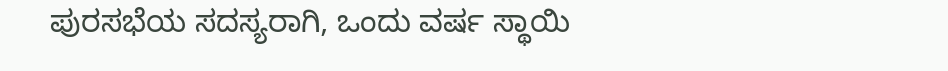ಪುರಸಭೆಯ ಸದಸ್ಯರಾಗಿ, ಒಂದು ವರ್ಷ ಸ್ಥಾಯಿ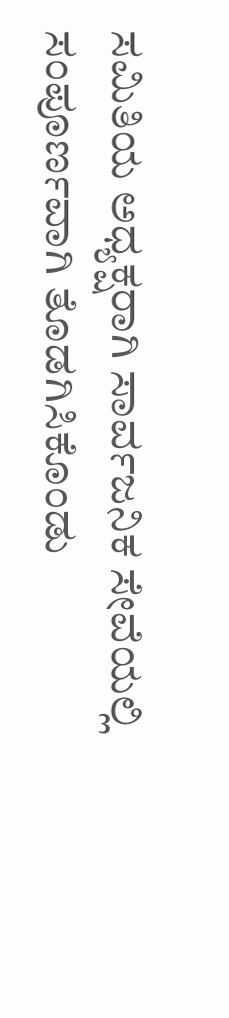ಸಮಿತಿಯ ಅಧ್ಯಕ್ಷರಾಗಿ ಸಾರ್ವಜನಿಕ ಸೇವೆಯಲ್ಲಿ ಸಂಪೂರ್ಣವಾಗಿ ತೊಡಗಿಸಿಕೊಂಡು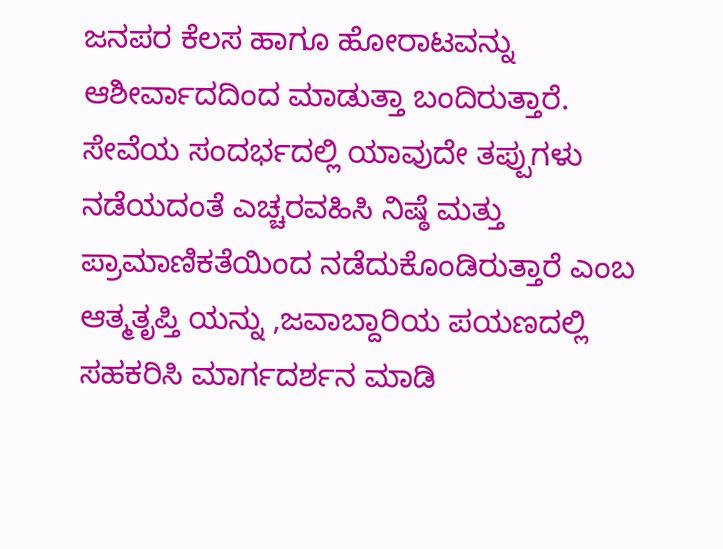ಜನಪರ ಕೆಲಸ ಹಾಗೂ ಹೋರಾಟವನ್ನು ಆಶೀರ್ವಾದದಿಂದ ಮಾಡುತ್ತಾ ಬಂದಿರುತ್ತಾರೆ.
ಸೇವೆಯ ಸಂದರ್ಭದಲ್ಲಿ ಯಾವುದೇ ತಪ್ಪುಗಳು ನಡೆಯದಂತೆ ಎಚ್ಚರವಹಿಸಿ ನಿಷ್ಠೆ ಮತ್ತು ಪ್ರಾಮಾಣಿಕತೆಯಿಂದ ನಡೆದುಕೊಂಡಿರುತ್ತಾರೆ ಎಂಬ ಆತ್ಮತೃಪ್ತಿ ಯನ್ನು ,ಜವಾಬ್ದಾರಿಯ ಪಯಣದಲ್ಲಿ ಸಹಕರಿಸಿ ಮಾರ್ಗದರ್ಶನ ಮಾಡಿ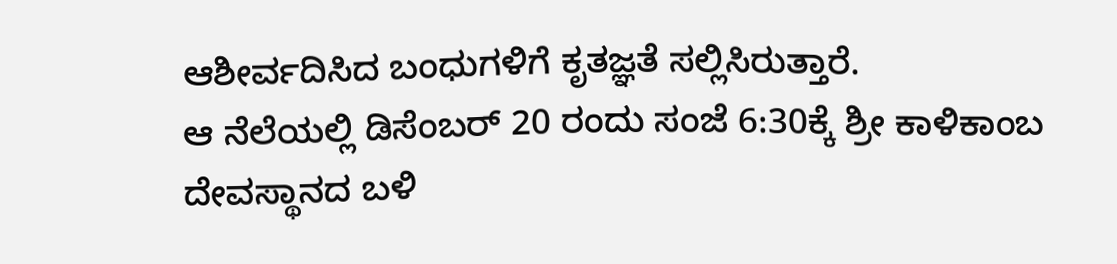ಆಶೀರ್ವದಿಸಿದ ಬಂಧುಗಳಿಗೆ ಕೃತಜ್ಞತೆ ಸಲ್ಲಿಸಿರುತ್ತಾರೆ.
ಆ ನೆಲೆಯಲ್ಲಿ ಡಿಸೆಂಬರ್ 20 ರಂದು ಸಂಜೆ 6:30ಕ್ಕೆ ಶ್ರೀ ಕಾಳಿಕಾಂಬ ದೇವಸ್ಥಾನದ ಬಳಿ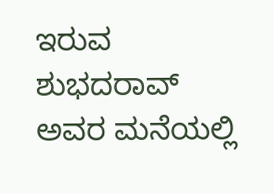ಇರುವ ಶುಭದರಾವ್ ಅವರ ಮನೆಯಲ್ಲಿ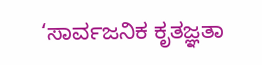‘ಸಾರ್ವಜನಿಕ ಕೃತಜ್ಞತಾ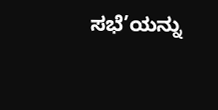ಸಭೆ’ಯನ್ನು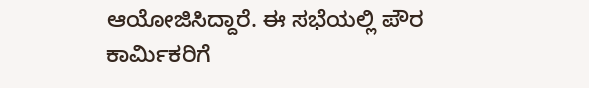ಆಯೋಜಿಸಿದ್ದಾರೆ. ಈ ಸಭೆಯಲ್ಲಿ ಪೌರ ಕಾರ್ಮಿಕರಿಗೆ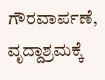ಗೌರವಾರ್ಪಣೆ, ವೃದ್ದಾಶ್ರಮಕ್ಕೆ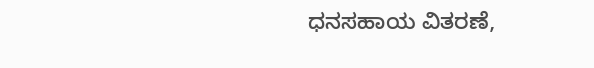ಧನಸಹಾಯ ವಿತರಣೆ,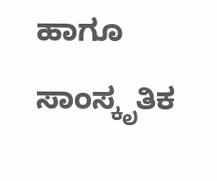ಹಾಗೂ ಸಾಂಸ್ಕೃತಿಕ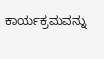ಕಾರ್ಯಕ್ರಮವನ್ನು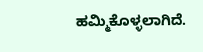ಹಮ್ಮಿಕೊಳ್ಳಲಾಗಿದೆ.